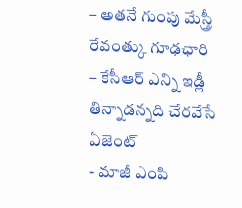– అతనే గుంపు మేస్త్రీ రేవంత్కు గూఢఛారి
– కేసీఆర్ ఎన్ని ఇడ్లీ తిన్నాడన్నది చేరవేసే ఏజెంట్
- మాజీ ఎంపి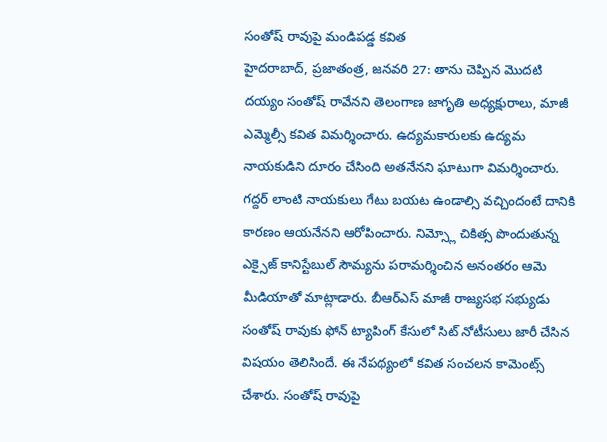సంతోష్ రావుపై మండిపడ్డ కవిత
హైదరాబాద్, ప్రజాతంత్ర, జనవరి 27: తాను చెప్పిన మొదటి దయ్యం సంతోష్ రావేనని తెలంగాణ జాగృతి అధ్యక్షురాలు, మాజీ ఎమ్మెల్సీ కవిత విమర్శించారు. ఉద్యమకారులకు ఉద్యమ నాయకుడిని దూరం చేసింది అతనేనని ఘాటుగా విమర్శించారు. గద్దర్ లాంటి నాయకులు గేటు బయట ఉండాల్సి వచ్చిందంటే దానికి కారణం ఆయనేనని ఆరోపించారు. నిమ్స్లో చికిత్స పొందుతున్న ఎక్సైజ్ కానిస్టేబుల్ సౌమ్యను పరామర్శించిన అనంతరం ఆమె మీడియాతో మాట్లాడారు. బీఆర్ఎస్ మాజీ రాజ్యసభ సభ్యుడు సంతోష్ రావుకు ఫోన్ ట్యాపింగ్ కేసులో సిట్ నోటీసులు జారీ చేసిన విషయం తెలిసిందే. ఈ నేపథ్యంలో కవిత సంచలన కామెంట్స్ చేశారు. సంతోష్ రావుపై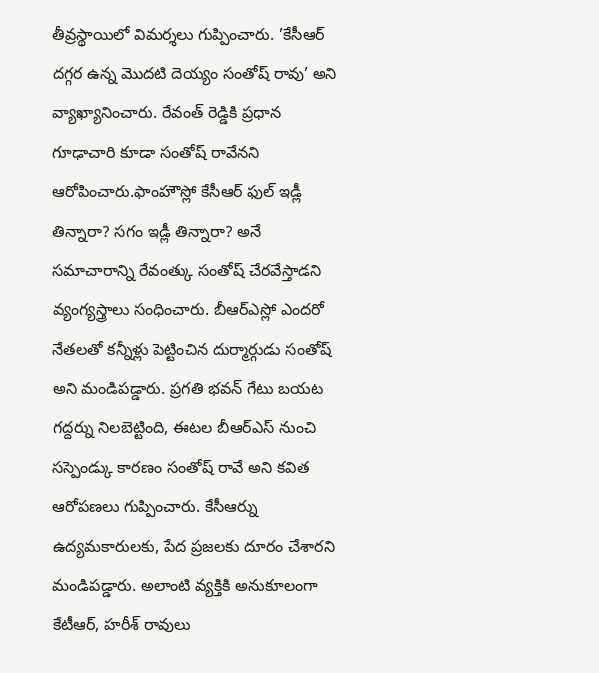తీవ్రస్థాయిలో విమర్శలు గుప్పించారు. ’కేసీఆర్ దగ్గర ఉన్న మొదటి దెయ్యం సంతోష్ రావు’ అని వ్యాఖ్యానించారు. రేవంత్ రెడ్డికి ప్రధాన గూఢాచారి కూడా సంతోష్ రావేనని ఆరోపించారు.ఫాంహౌస్లో కేసీఆర్ ఫుల్ ఇడ్లీ తిన్నారా? సగం ఇడ్లీ తిన్నారా? అనే సమాచారాన్ని రేవంత్కు సంతోష్ చేరవేస్తాడని వ్యంగ్యస్త్రాలు సంధించారు. బీఆర్ఎస్లో ఎందరో నేతలతో కన్నీళ్లు పెట్టించిన దుర్మార్గుడు సంతోష్ అని మండిపడ్డారు. ప్రగతి భవన్ గేటు బయట గద్దర్ను నిలబెట్టింది, ఈటల బీఆర్ఎస్ నుంచి సస్పెండ్కు కారణం సంతోష్ రావే అని కవిత ఆరోపణలు గుప్పించారు. కేసీఆర్ను ఉద్యమకారులకు, పేద ప్రజలకు దూరం చేశారని మండిపడ్డారు. అలాంటి వ్యక్తికి అనుకూలంగా కేటీఆర్, హరీశ్ రావులు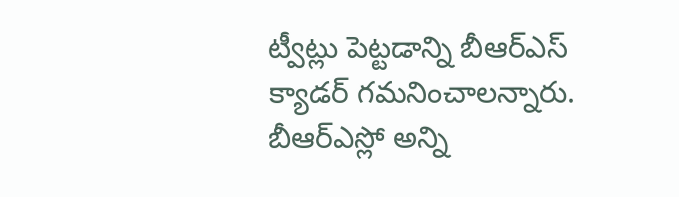ట్వీట్లు పెట్టడాన్ని బీఆర్ఎస్ క్యాడర్ గమనించాలన్నారు. బీఆర్ఎస్లో అన్ని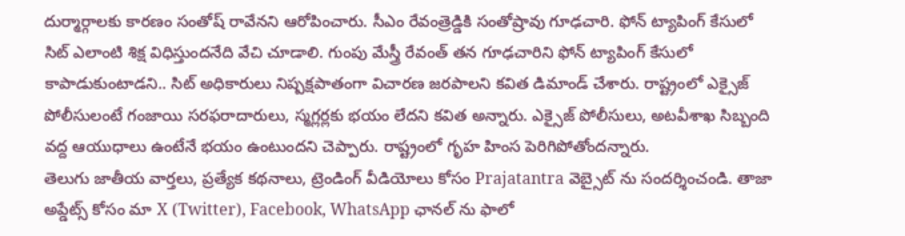దుర్మార్గాలకు కారణం సంతోష్ రావేనని ఆరోపించారు. సీఎం రేవంత్రెడ్డికి సంతోష్రావు గూఢచారి. ఫోన్ ట్యాపింగ్ కేసులో సిట్ ఎలాంటి శిక్ష విధిస్తుందనేది వేచి చూడాలి. గుంపు మేస్త్రీ రేవంత్ తన గూఢచారిని ఫోన్ ట్యాపింగ్ కేసులో కాపాడుకుంటాడని.. సిట్ అధికారులు నిష్పక్షపాతంగా విచారణ జరపాలని కవిత డిమాండ్ చేశారు. రాష్ట్రంలో ఎక్సైజ్ పోలీసులంటే గంజాయి సరఫరాదారులు, స్మగ్లర్లకు భయం లేదని కవిత అన్నారు. ఎక్సైజ్ పోలీసులు, అటవీశాఖ సిబ్బంది వద్ద ఆయుధాలు ఉంటేనే భయం ఉంటుందని చెప్పారు. రాష్ట్రంలో గృహ హింస పెరిగిపోతోందన్నారు.
తెలుగు జాతీయ వార్తలు, ప్రత్యేక కథనాలు, ట్రెండింగ్ వీడియోలు కోసం Prajatantra వెబ్సైట్ ను సందర్శించండి. తాజా అప్డేట్స్ కోసం మా X (Twitter), Facebook, WhatsApp ఛానల్ ను ఫాలో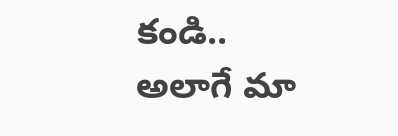కండి.. అలాగే మా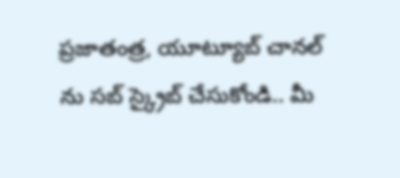ప్రజాతంత్ర, యూట్యూబ్ చానల్ ను సబ్ స్క్రైబ్ చేసుకోండి.. మీ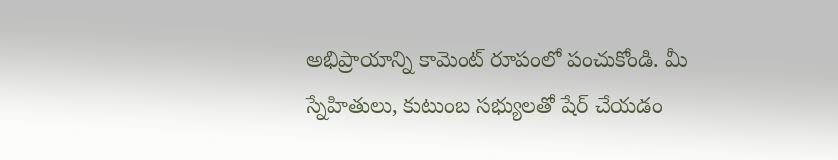అభిప్రాయాన్ని కామెంట్ రూపంలో పంచుకోండి. మీ స్నేహితులు, కుటుంబ సభ్యులతో షేర్ చేయడం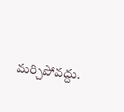మర్చిపోవద్దు.